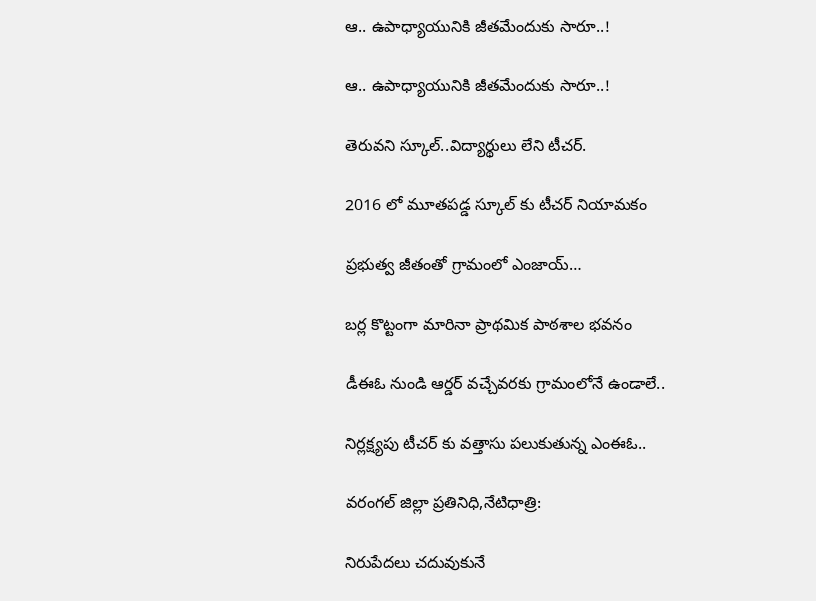ఆ.. ఉపాధ్యాయునికి జీతమేందుకు సారూ..!

ఆ.. ఉపాధ్యాయునికి జీతమేందుకు సారూ..!

తెరువని స్కూల్..విద్యార్థులు లేని టీచర్.

2016 లో మూతపడ్డ స్కూల్ కు టీచర్ నియామకం

ప్రభుత్వ జీతంతో గ్రామంలో ఎంజాయ్…

బర్ల కొట్టంగా మారినా ప్రాథమిక పాఠశాల భవనం

డీఈఓ నుండి ఆర్డర్ వచ్చేవరకు గ్రామంలోనే ఉండాలే..

నిర్లక్ష్యపు టీచర్ కు వత్తాసు పలుకుతున్న ఎంఈఓ..

వరంగల్ జిల్లా ప్రతినిధి,నేటిధాత్రి:

నిరుపేదలు చదువుకునే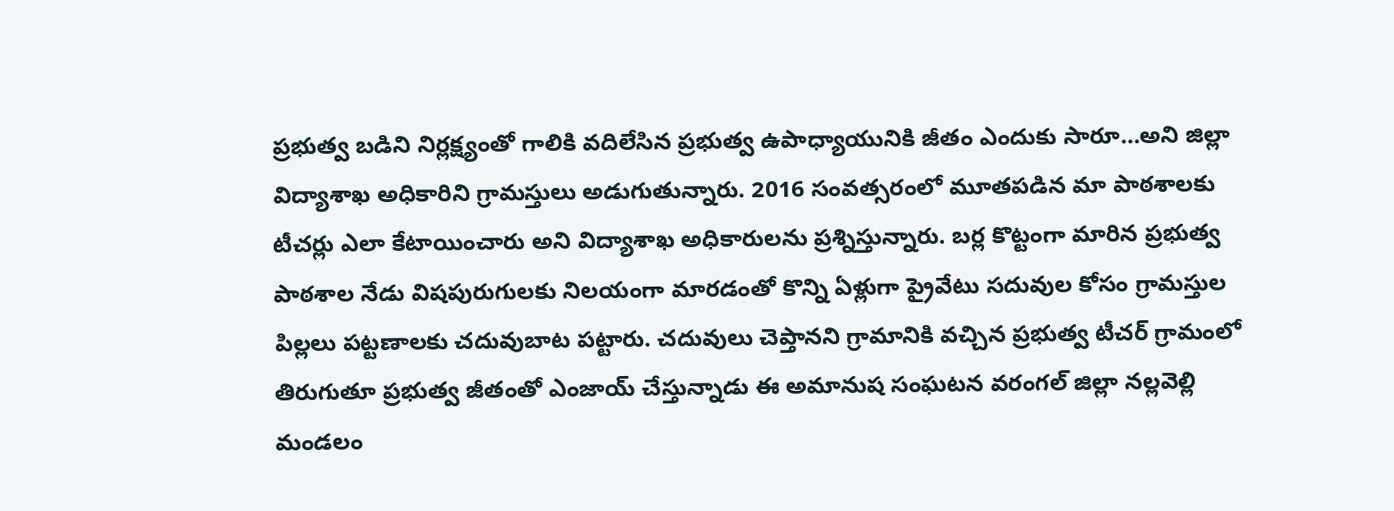ప్రభుత్వ బడిని నిర్లక్ష్యంతో గాలికి వదిలేసిన ప్రభుత్వ ఉపాధ్యాయునికి జీతం ఎందుకు సారూ…అని జిల్లా విద్యాశాఖ అధికారిని గ్రామస్తులు అడుగుతున్నారు. 2016 సంవత్సరంలో మూతపడిన మా పాఠశాలకు టీచర్లు ఎలా కేటాయించారు అని విద్యాశాఖ అధికారులను ప్రశ్నిస్తున్నారు. బర్ల కొట్టంగా మారిన ప్రభుత్వ పాఠశాల నేడు విషపురుగులకు నిలయంగా మారడంతో కొన్ని ఏళ్లుగా ప్రైవేటు సదువుల కోసం గ్రామస్తుల పిల్లలు పట్టణాలకు చదువుబాట పట్టారు. చదువులు చెప్తానని గ్రామానికి వచ్చిన ప్రభుత్వ టీచర్ గ్రామంలో తిరుగుతూ ప్రభుత్వ జీతంతో ఎంజాయ్ చేస్తున్నాడు ఈ అమానుష సంఘటన వరంగల్ జిల్లా నల్లవెల్లి మండలం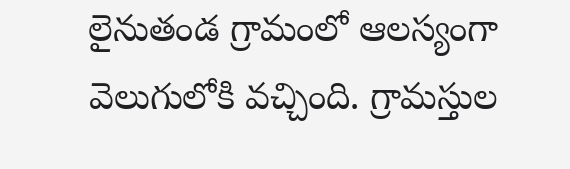లైనుతండ గ్రామంలో ఆలస్యంగా వెలుగులోకి వచ్చింది. గ్రామస్తుల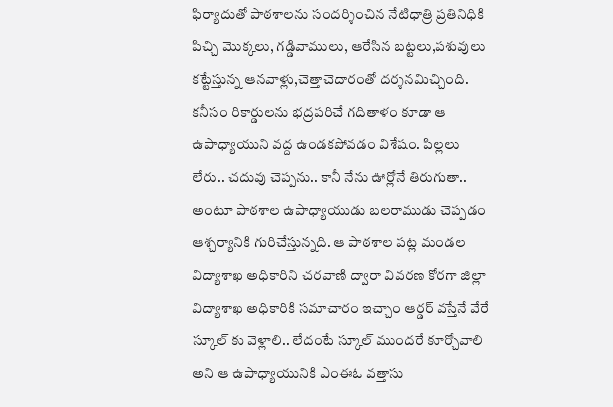ఫిర్యాదుతో పాఠశాలను సందర్శించిన నేటిధాత్రి ప్రతినిధికి పిచ్చి మొక్కలు, గడ్డివాములు, ఆరేసిన బట్టలు,పశువులు కట్టేస్తున్న ఆనవాళ్లు,చెత్తాచెదారంతో దర్శనమిచ్చింది. కనీసం రికార్డులను భద్రపరిచే గదితాళం కూడా ఆ ఉపాధ్యాయుని వద్ద ఉండకపోవడం విశేషం. పిల్లలు లేరు.. చదువు చెప్పను.. కానీ నేను ఊర్లోనే తిరుగుతా.. అంటూ పాఠశాల ఉపాధ్యాయుడు బలరాముడు చెప్పడం ఆశ్చర్యానికి గురిచేస్తున్నది. ఆ పాఠశాల పట్ల మండల విద్యాశాఖ అధికారిని చరవాణి ద్వారా వివరణ కోరగా జిల్లా విద్యాశాఖ అధికారికి సమాచారం ఇచ్చాం ఆర్డర్ వస్తేనే వేరే స్కూల్ కు వెళ్లాలి.. లేదంటే స్కూల్ ముందరే కూర్చోవాలి అని ఆ ఉపాధ్యాయునికి ఎంఈఓ వత్తాసు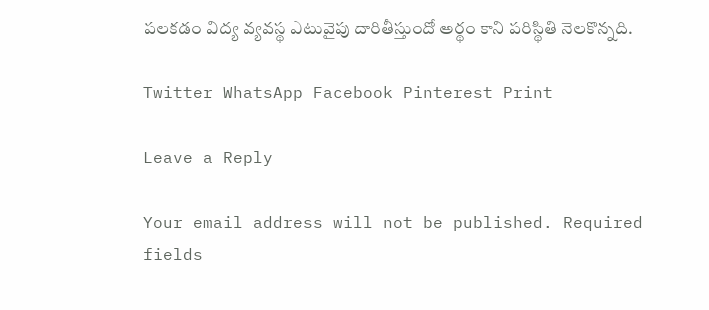పలకడం విద్య వ్యవస్థ ఎటువైపు దారితీస్తుందో అర్థం కాని పరిస్థితి నెలకొన్నది.

Twitter WhatsApp Facebook Pinterest Print

Leave a Reply

Your email address will not be published. Required fields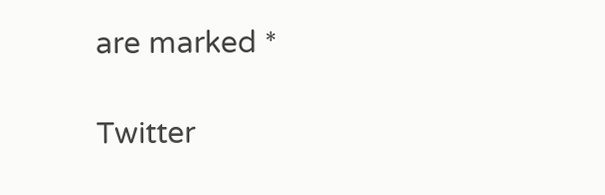are marked *

Twitter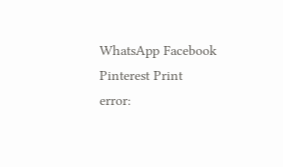WhatsApp Facebook Pinterest Print
error: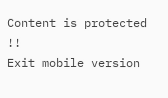Content is protected !!
Exit mobile version